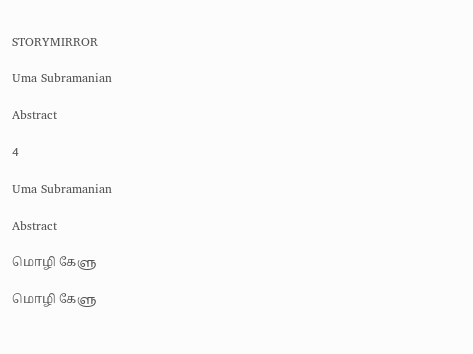STORYMIRROR

Uma Subramanian

Abstract

4

Uma Subramanian

Abstract

மொழி கேளு

மொழி கேளு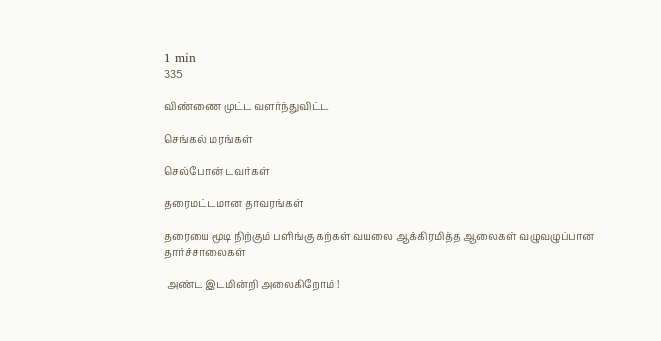1 min
335

விண்ணை முட்ட வளர்ந்துவிட்ட

செங்கல் மரங்கள்

செல்போன் டவர்கள்

தரைமட்டமான தாவரங்கள்

தரையை மூடி நிற்கும் பளிங்கு கற்கள் வயலை ஆக்கிரமித்த ஆலைகள் வழுவழுப்பான தார்ச்சாலைகள்

 அண்ட இடமின்றி அலைகிறோம் !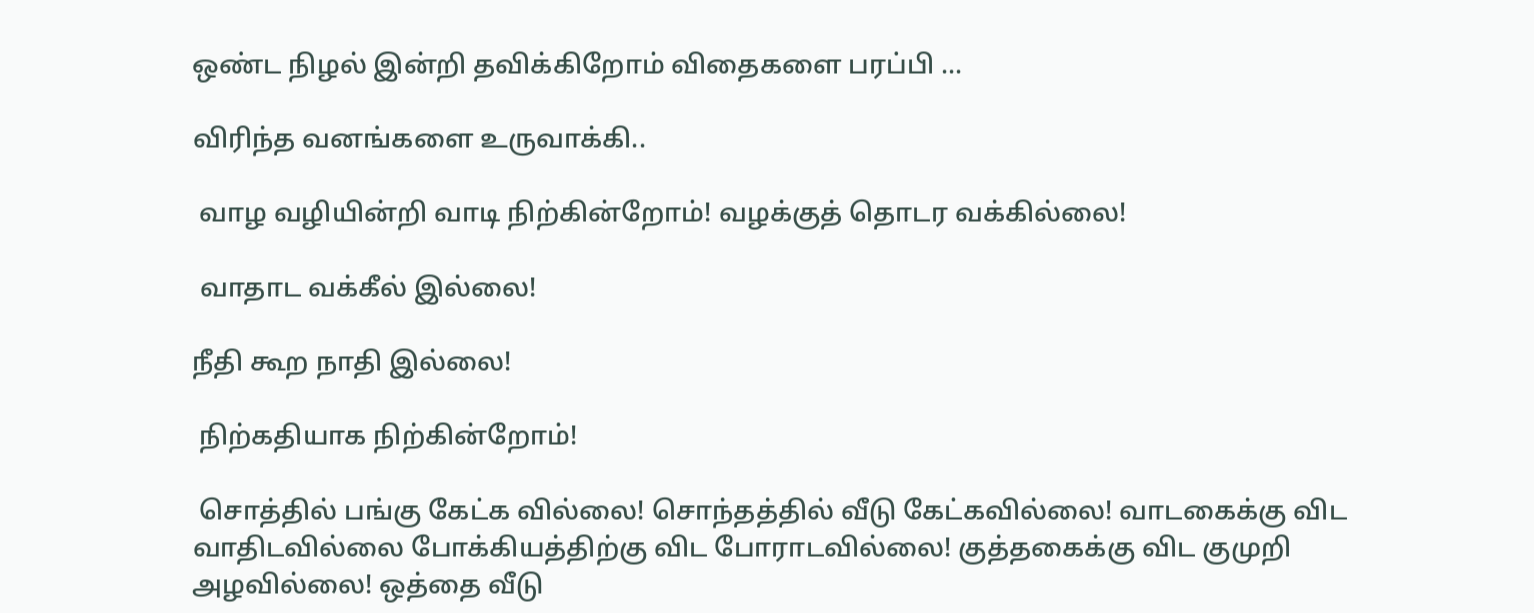ஒண்ட நிழல் இன்றி தவிக்கிறோம் விதைகளை பரப்பி ...

விரிந்த வனங்களை உருவாக்கி..

 வாழ வழியின்றி வாடி நிற்கின்றோம்! வழக்குத் தொடர வக்கில்லை!

 வாதாட வக்கீல் இல்லை!

நீதி கூற நாதி இல்லை!

 நிற்கதியாக நிற்கின்றோம்!

 சொத்தில் பங்கு கேட்க வில்லை! சொந்தத்தில் வீடு கேட்கவில்லை! வாடகைக்கு விட வாதிடவில்லை போக்கியத்திற்கு விட போராடவில்லை! குத்தகைக்கு விட குமுறி அழவில்லை! ஒத்தை வீடு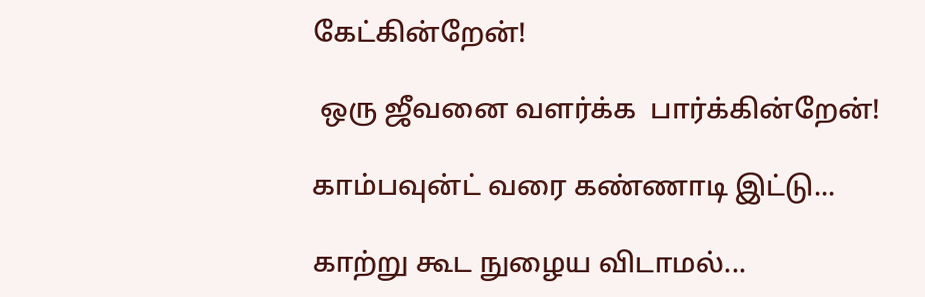கேட்கின்றேன்!

 ஒரு ஜீவனை வளர்க்க  பார்க்கின்றேன்!

காம்பவுன்ட் வரை கண்ணாடி இட்டு...

காற்று கூட நுழைய விடாமல்...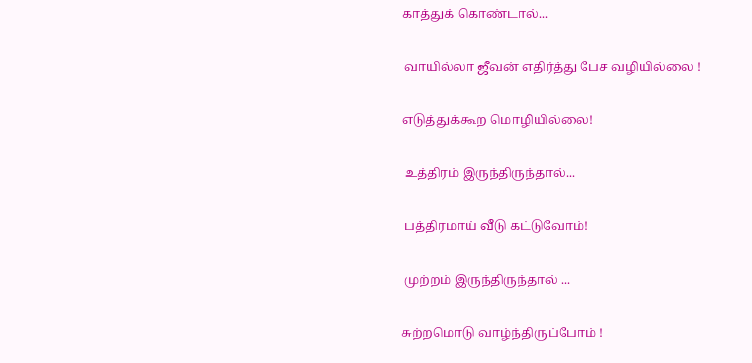காத்துக் கொண்டால்...

 வாயில்லா ஜீவன் எதிர்த்து பேச வழியில்லை !

எடுத்துக்கூற மொழியில்லை!

 உத்திரம் இருந்திருந்தால்...

 பத்திரமாய் வீடு கட்டுவோம்!

 முற்றம் இருந்திருந்தால் ...

சுற்றமொடு வாழ்ந்திருப்போம் !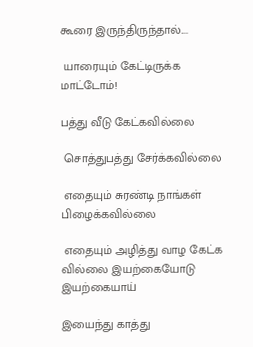கூரை இருந்திருந்தால்....

 யாரையும் கேட்டிருக்க மாட்டோம்!

பத்து வீடு கேட்கவில்லை

 சொத்துபத்து சேர்க்கவில்லை

 எதையும் சுரண்டி நாங்கள் பிழைக்கவில்லை

 எதையும் அழித்து வாழ கேட்க வில்லை இயற்கையோடு இயற்கையாய்

இயைந்து காத்து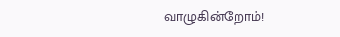வாழுகின்றோம்!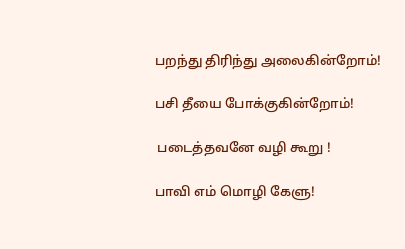பறந்து திரிந்து அலைகின்றோம்!

பசி தீயை போக்குகின்றோம்!

 படைத்தவனே வழி கூறு !

பாவி எம் மொழி கேளு!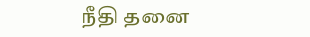நீதி தனை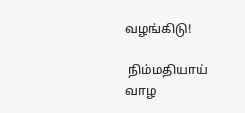வழங்கிடு!

 நிம்மதியாய் வாழ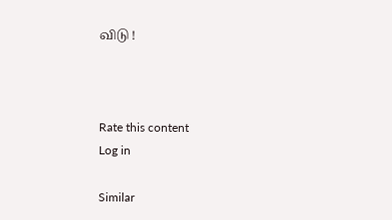விடு !



Rate this content
Log in

Similar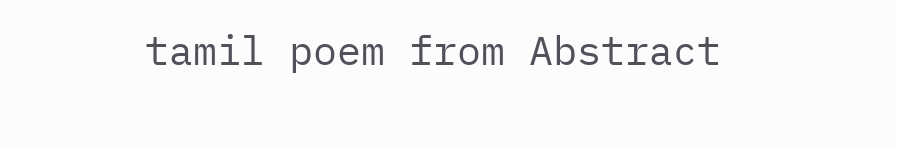tamil poem from Abstract